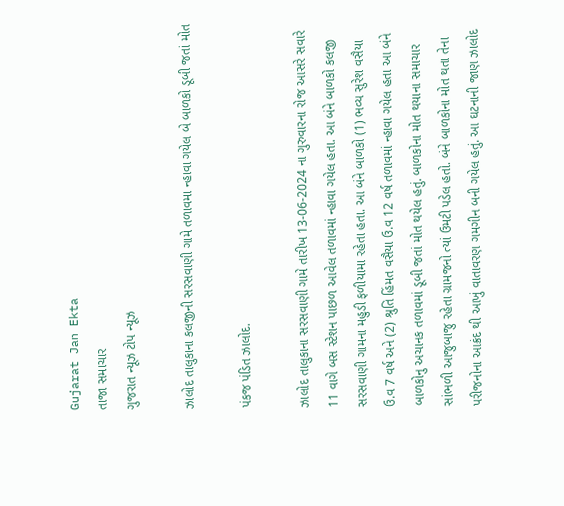Gujarat Jan Ekta
તાજા સમાચાર
ગુજરાત ન્યૂઝ ટોપ ન્યૂઝ

ઝાલોદ તાલુકાના કલજીની સરસવાણી ગામે તળાવમા ન્હાવા ગયેલ બે બાળકો ડૂબી જતાં મોત

પંકજ પંડિત ઝાલોદ.

ઝાલોદ તાલુકાના સરસવાણી ગામે તારીખ 13-06-2024 ના ગુરુવારના રોજ આસરે સવારે 11 વાગે બસ સ્ટેશન પાછળ આવેલ તળાવમાં ન્હાવા ગયેલ હતા. આ બંને બાળકો કલજી સરસવાણી ગામના મહુડી ફળીયામા રહેતા હતા. આ બંને બાળકો (1) ભવ્ય સુરેશ વસૈયા ઉ.વ 7 વર્ષ અને (2) શ્રુતિ હિંમત વસૈયા ઉ.વ 12 વર્ષ તળાવમાં ન્હાવા ગયેલ હતા આ બંને બાળકોનુ અચાનક તળાવમાં ડૂબી જતાં મોત થયેલ હતું. બાળકોના મોત થયાના સમાચાર સાંભળી આજુબાજુ રહેતા ગ્રામજનો ત્યાં ઉમટી પડેલ હતો. બંને બાળકોના મોત થતા તેના પરીજનોના આક્રંદ થી આખું વાતાવરણ ગમગીન બની ગયેલ હતું. આ ઘટનાની જાણ ઝાલોદ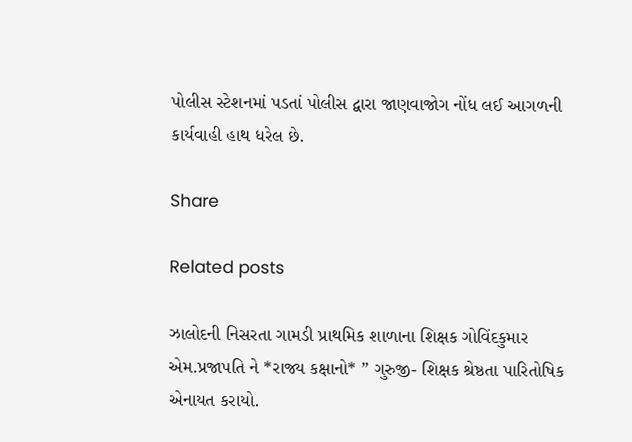પોલીસ સ્ટેશનમાં પડતાં પોલીસ દ્વારા જાણવાજોગ નોંધ લઈ આગળની કાર્યવાહી હાથ ધરેલ છે.

Share

Related posts

ઝાલોદની નિસરતા ગામડી પ્રાથમિક શાળાના શિક્ષક ગોવિંદકુમાર એમ.પ્રજાપતિ ને *રાજ્ય કક્ષાનો* ” ગુરુજી- શિક્ષક શ્રેષ્ઠતા પારિતોષિક એનાયત કરાયો.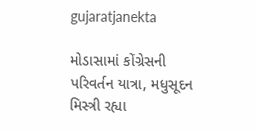gujaratjanekta

મોડાસામાં કોંગ્રેસની પરિવર્તન યાત્રા, મધુસૂદન મિસ્ત્રી રહ્યા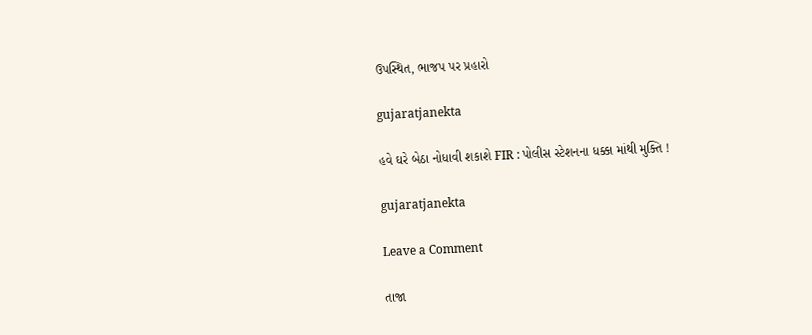ઉપસ્થિત, ભાજપ પર પ્રહારો

gujaratjanekta

હવે ઘરે બેઠા નોધાવી શકાશે FIR : પોલીસ સ્ટેશનના ધક્કા માંથી મુક્તિ !

gujaratjanekta

Leave a Comment

તાજા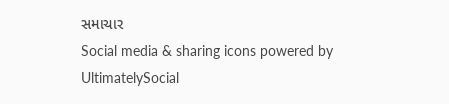સમાચાર
Social media & sharing icons powered by UltimatelySocial